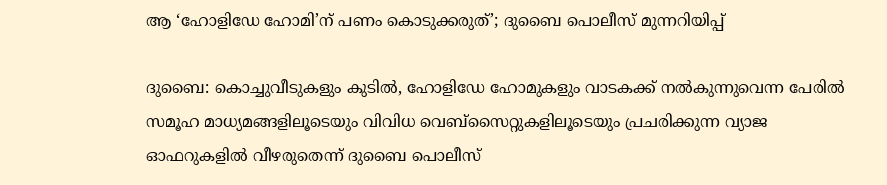ആ ‘ഹോളിഡേ ഹോമി’ന് പണം കൊടുക്കരുത്’; ദുബൈ പൊലീസ് മുന്നറിയിപ്പ്

ദുബൈ: കൊച്ചുവീടുകളും കുടിൽ, ഹോളിഡേ ഹോമുകളും വാടകക്ക് നൽകുന്നുവെന്ന പേരിൽ സമൂഹ മാധ്യമങ്ങളിലൂടെയും വിവിധ വെബ്‌സൈറ്റുകളിലൂടെയും പ്രചരിക്കുന്ന വ്യാജ ഓഫറുകളിൽ വീഴരുതെന്ന് ദുബൈ പൊലീസ്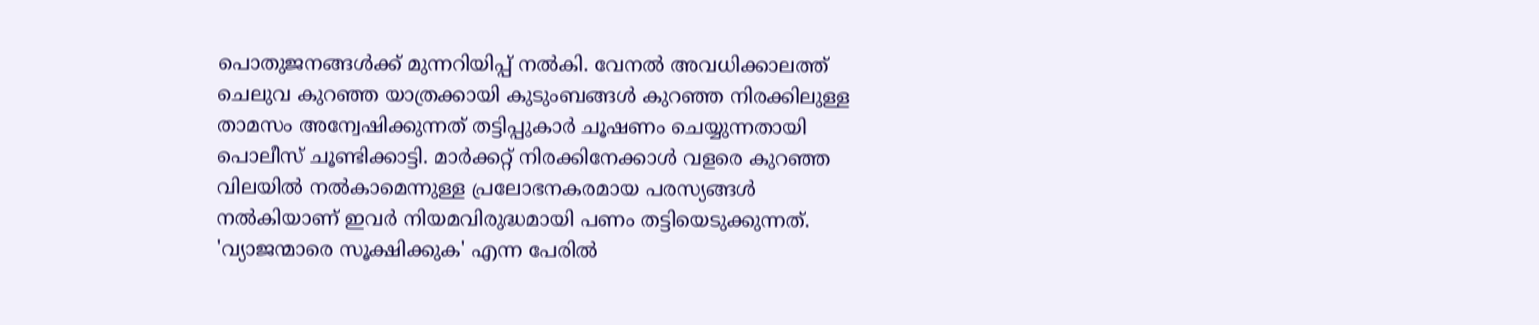പൊതുജനങ്ങൾക്ക് മുന്നറിയിപ്പ് നൽകി. വേനൽ അവധിക്കാലത്ത് ചെലുവ കുറഞ്ഞ യാത്രക്കായി കുടുംബങ്ങൾ കുറഞ്ഞ നിരക്കിലുള്ള താമസം അന്വേഷിക്കുന്നത് തട്ടിപ്പുകാർ ചൂഷണം ചെയ്യുന്നതായി പൊലീസ് ചൂണ്ടിക്കാട്ടി. മാർക്കറ്റ് നിരക്കിനേക്കാൾ വളരെ കുറഞ്ഞ വിലയിൽ നൽകാമെന്നുള്ള പ്രലോഭനകരമായ പരസ്യങ്ങൾ നൽകിയാണ് ഇവർ നിയമവിരുദ്ധമായി പണം തട്ടിയെടുക്കുന്നത്. 'വ്യാജന്മാരെ സൂക്ഷിക്കുക' എന്ന പേരിൽ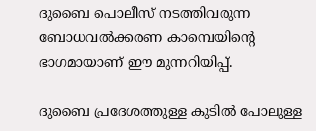ദുബൈ പൊലീസ് നടത്തിവരുന്ന ബോധവൽക്കരണ കാമ്പെയിന്‍റെ ഭാഗമായാണ് ഈ മുന്നറിയിപ്പ്.

ദുബൈ പ്രദേശത്തുള്ള കുടിൽ പോലുള്ള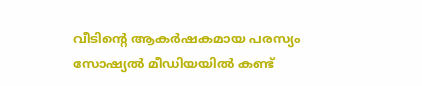വീടിന്‍റെ ആകർഷകമായ പരസ്യം സോഷ്യൽ മീഡിയയിൽ കണ്ട്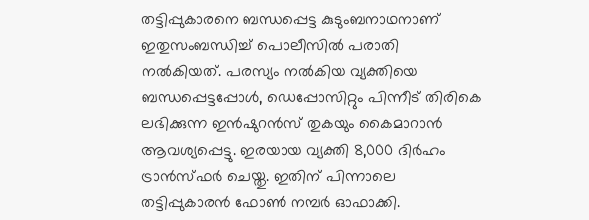തട്ടിപ്പുകാരനെ ബന്ധപ്പെട്ട കുടുംബനാഥനാണ് ഇതുസംബന്ധിച്ച് പൊലീസിൽ പരാതി നൽകിയത്. പരസ്യം നൽകിയ വ്യക്തിയെ ബന്ധപ്പെട്ടപ്പോൾ, ഡെപ്പോസിറ്റും പിന്നീട് തിരികെ ലഭിക്കുന്ന ഇൻഷുറൻസ് തുകയും കൈമാറാൻ ആവശ്യപ്പെട്ടു. ഇരയായ വ്യക്തി 8,000 ദിർഹം ട്രാൻസ്ഫർ ചെയ്തു. ഇതിന് പിന്നാലെ തട്ടിപ്പുകാരൻ ഫോൺ നമ്പർ ഓഫാക്കി.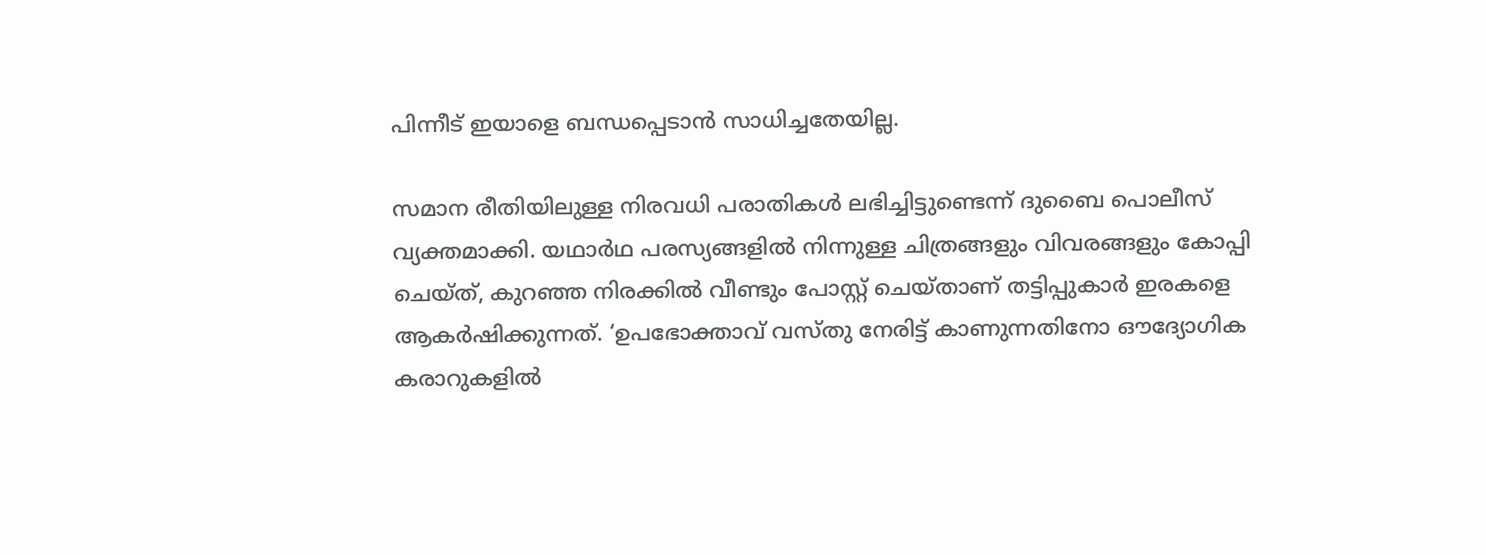പിന്നീട് ഇയാളെ ബന്ധപ്പെടാൻ സാധിച്ചതേയില്ല.

സമാന രീതിയിലുള്ള നിരവധി പരാതികൾ ലഭിച്ചിട്ടുണ്ടെന്ന് ദുബൈ പൊലീസ് വ്യക്തമാക്കി. യഥാർഥ പരസ്യങ്ങളിൽ നിന്നുള്ള ചിത്രങ്ങളും വിവരങ്ങളും കോപ്പി ചെയ്ത്, കുറഞ്ഞ നിരക്കിൽ വീണ്ടും പോസ്റ്റ് ചെയ്താണ് തട്ടിപ്പുകാർ ഇരകളെ ആകർഷിക്കുന്നത്. ‘ഉപഭോക്താവ് വസ്തു നേരിട്ട് കാണുന്നതിനോ ഔദ്യോഗിക കരാറുകളിൽ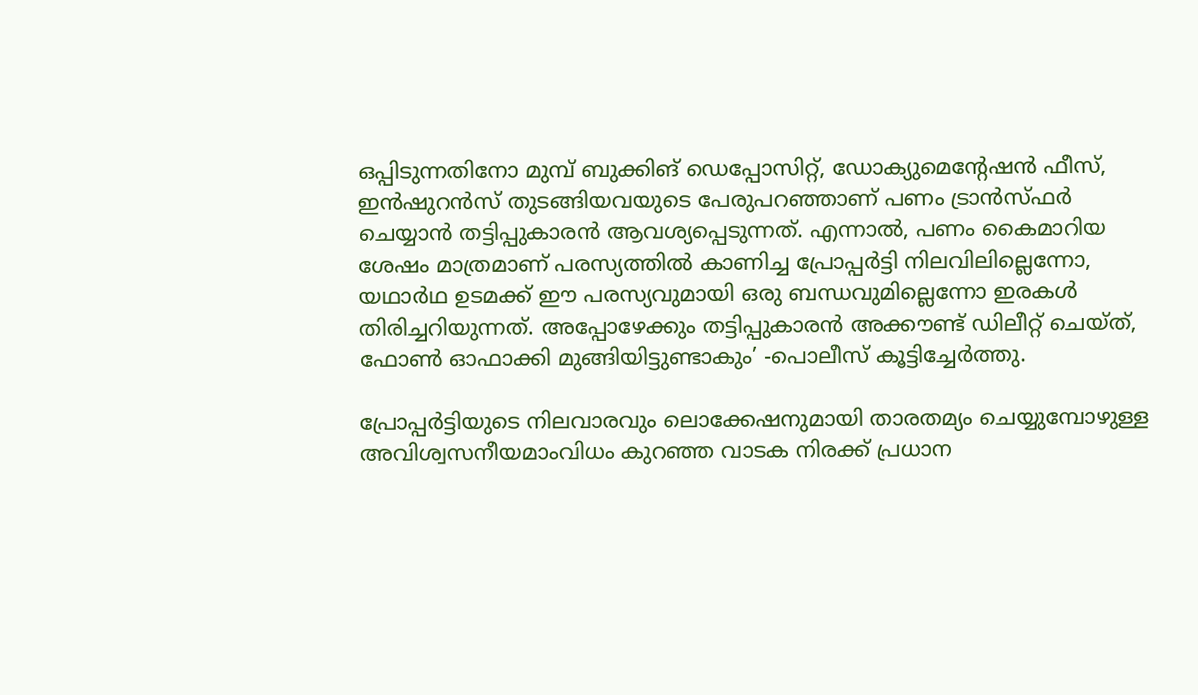ഒപ്പിടുന്നതിനോ മുമ്പ് ബുക്കിങ് ഡെപ്പോസിറ്റ്, ഡോക്യുമെന്‍റേഷൻ ഫീസ്, ഇൻഷുറൻസ് തുടങ്ങിയവയുടെ പേരുപറഞ്ഞാണ് പണം ട്രാൻസ്ഫർ ചെയ്യാൻ തട്ടിപ്പുകാരൻ ആവശ്യപ്പെടുന്നത്. എന്നാൽ, പണം കൈമാറിയ ശേഷം മാത്രമാണ് പരസ്യത്തിൽ കാണിച്ച പ്രോപ്പർട്ടി നിലവിലില്ലെന്നോ, യഥാർഥ ഉടമക്ക് ഈ പരസ്യവുമായി ഒരു ബന്ധവുമില്ലെന്നോ ഇരകൾ തിരിച്ചറിയുന്നത്. അപ്പോഴേക്കും തട്ടിപ്പുകാരൻ അക്കൗണ്ട് ഡിലീറ്റ് ചെയ്ത്, ഫോൺ ഓഫാക്കി മുങ്ങിയിട്ടുണ്ടാകും’ -പൊലീസ് കൂട്ടിച്ചേർത്തു.

പ്രോപ്പർട്ടിയുടെ നിലവാരവും ലൊക്കേഷനുമായി താരതമ്യം ചെയ്യുമ്പോഴുള്ള അവിശ്വസനീയമാംവിധം കുറഞ്ഞ വാടക നിരക്ക് പ്രധാന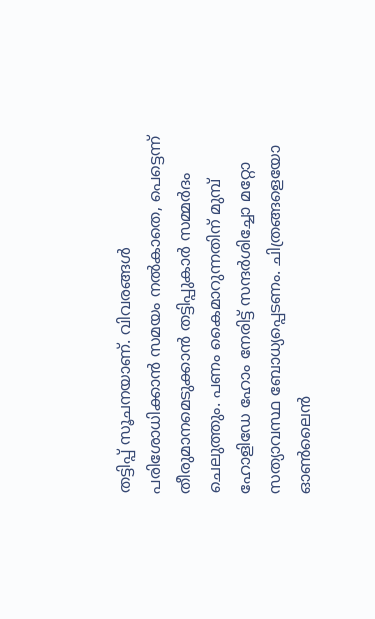തട്ടിപ്പ് സൂചനയാണ്. വിവരങ്ങൾ പരിശോധിക്കാൻ സമയം നൽകാതെ, പെട്ടെന്ന് തീരുമാനമെടുക്കാൻ തട്ടിപ്പുകാർ സമ്മർദം ചെലുത്തും. പണം കൈമാറുന്നതിന് മുമ്പ് ഹോളിഡേ ഹോം നേരിട്ട് സന്ദർശിച്ചോ മറ്റോ സത്യാവസ്ഥ ബോധ്യപ്പെടണം. ചിത്രങ്ങളെയോ ഓൺലൈൻ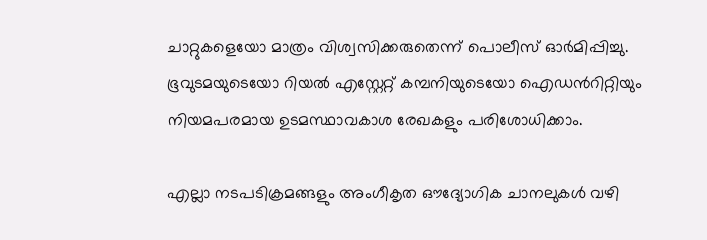ചാറ്റുകളെയോ മാത്രം വിശ്വസിക്കരുതെന്ന് പൊലീസ് ഓർമിപ്പിച്ചു. ഭൂവുടമയുടെയോ റിയൽ എസ്റ്റേറ്റ് കമ്പനിയുടെയോ ഐഡന്‍റിറ്റിയും നിയമപരമായ ഉടമസ്ഥാവകാശ രേഖകളും പരിശോധിക്കാം.

എല്ലാ നടപടിക്രമങ്ങളും അംഗീകൃത ഔദ്യോഗിക ചാനലുകൾ വഴി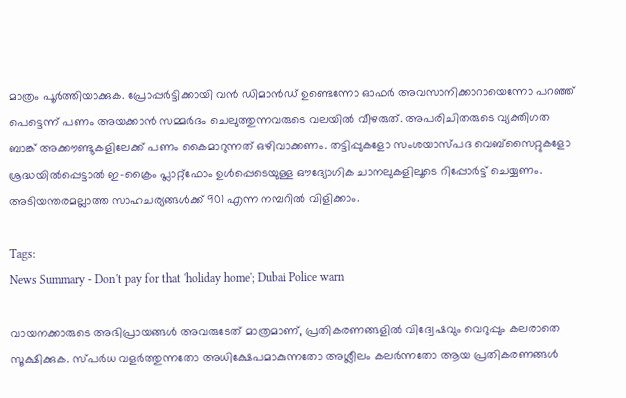മാത്രം പൂർത്തിയാക്കുക. പ്രോപ്പർട്ടിക്കായി വൻ ഡിമാൻഡ് ഉണ്ടെന്നോ ഓഫർ അവസാനിക്കാറായെന്നോ പറഞ്ഞ് പെട്ടെന്ന് പണം അയക്കാൻ സമ്മർദം ചെലുത്തുന്നവരുടെ വലയിൽ വീഴരുത്. അപരിചിതരുടെ വ്യക്തിഗത ബാങ്ക് അക്കൗണ്ടുകളിലേക്ക് പണം കൈമാറുന്നത് ഒഴിവാക്കണം. തട്ടിപ്പുകളോ സംശയാസ്പദ വെബ്‌സൈറ്റുകളോ ശ്രദ്ധയിൽപ്പെട്ടാൽ ഇ-ക്രൈം പ്ലാറ്റ്‌ഫോം ഉൾപ്പെടെയുള്ള ഔദ്യോഗിക ചാനലുകളിലൂടെ റിപ്പോർട്ട് ചെയ്യണം. അടിയന്തരമല്ലാത്ത സാഹചര്യങ്ങൾക്ക് 901 എന്ന നമ്പറിൽ വിളിക്കാം.

Tags:
News Summary - Don't pay for that 'holiday home'; Dubai Police warn

വായനക്കാരുടെ അഭിപ്രായങ്ങള്‍ അവരുടേത് മാത്രമാണ്, പ്രതികരണങ്ങളിൽ വിദ്വേഷവും വെറുപ്പും കലരാതെ സൂക്ഷിക്കുക. സ്പർധ വളർത്തുന്നതോ അധിക്ഷേപമാകുന്നതോ അശ്ലീലം കലർന്നതോ ആയ പ്രതികരണങ്ങൾ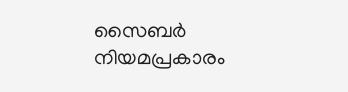സൈബർ നിയമപ്രകാരം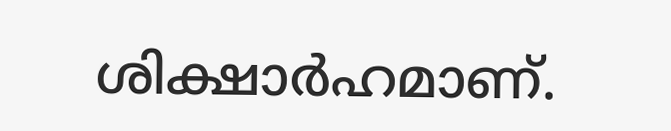ശിക്ഷാർഹമാണ്.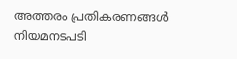അത്തരം പ്രതികരണങ്ങൾ നിയമനടപടി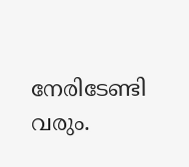നേരിടേണ്ടി വരും.